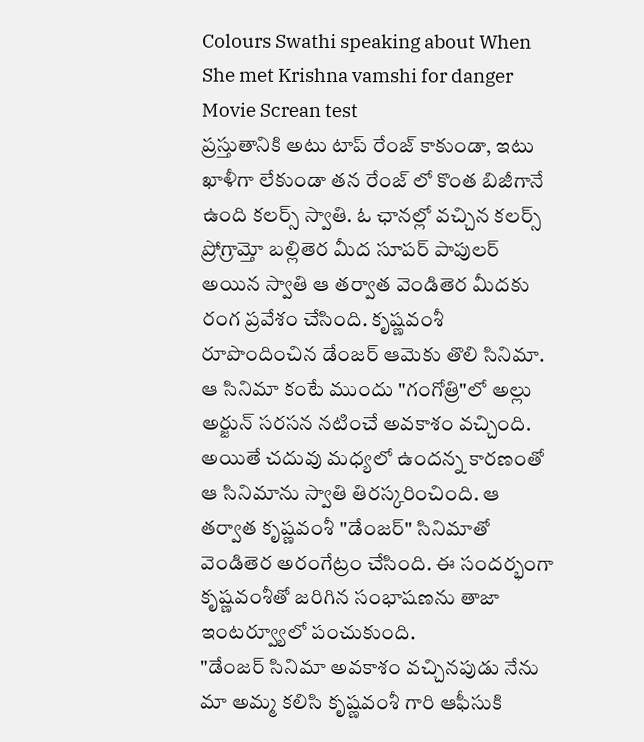Colours Swathi speaking about When She met Krishna vamshi for danger Movie Screan test
ప్రస్తుతానికి అటు టాప్ రేంజ్ కాకుండా, ఇటు ఖాళీగా లేకుండా తన రేంజ్ లో కొంత బిజీగానే ఉంది కలర్స్ స్వాతి. ఓ ఛానల్లో వచ్చిన కలర్స్ ప్రోగ్రామ్తో బల్లితెర మీద సూపర్ పాపులర్ అయిన స్వాతి ఆ తర్వాత వెండితెర మీదకు రంగ ప్రవేశం చేసింది. కృష్ణవంశీ రూపొందించిన డేంజర్ ఆమెకు తొలి సినిమా.
ఆ సినిమా కంటే ముందు "గంగోత్రి"లో అల్లు అర్జున్ సరసన నటించే అవకాశం వచ్చింది. అయితే చదువు మధ్యలో ఉందన్న కారణంతో ఆ సినిమాను స్వాతి తిరస్కరించింది. ఆ తర్వాత కృష్ణవంశీ "డేంజర్" సినిమాతో వెండితెర అరంగేట్రం చేసింది. ఈ సందర్భంగా కృష్ణవంశీతో జరిగిన సంభాషణను తాజా ఇంటర్వ్యూలో పంచుకుంది.
"డేంజర్ సినిమా అవకాశం వచ్చినపుడు నేను మా అమ్మ కలిసి కృష్ణవంశీ గారి ఆఫీసుకి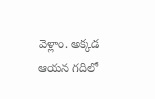వెళ్లాం. అక్కడ ఆయన గదిలో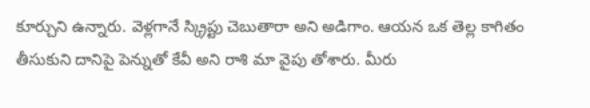కూర్చుని ఉన్నారు. వెళ్లగానే స్క్రిప్టు చెబుతారా అని అడిగాం. ఆయన ఒక తెల్ల కాగితం తీసుకుని దానిపై పెన్నుతో కేవీ అని రాశి మా వైపు తోశారు. మీరు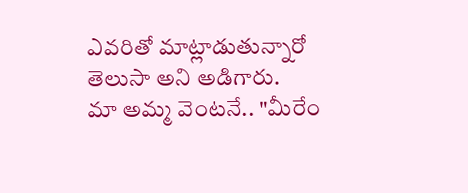ఎవరితో మాట్లాడుతున్నారో తెలుసా అని అడిగారు.
మా అమ్మ వెంటనే.. "మీరేం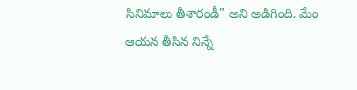సినిమాలు తీశారండీ" అని అడిగింది. మేం ఆయన తీసిన నిన్నే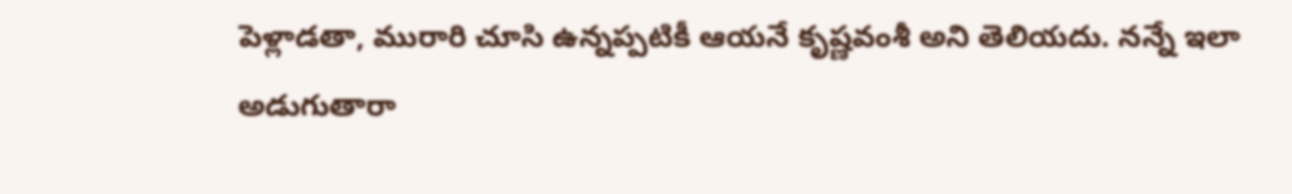పెళ్లాడతా, మురారి చూసి ఉన్నప్పటికీ ఆయనే కృష్ణవంశీ అని తెలియదు. నన్నే ఇలా అడుగుతారా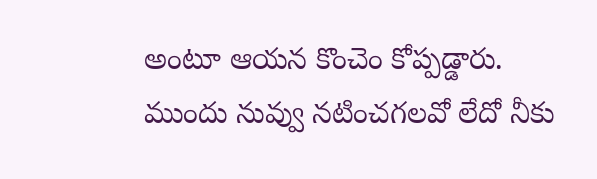అంటూ ఆయన కొంచెం కోప్పడ్డారు. ముందు నువ్వు నటించగలవో లేదో నీకు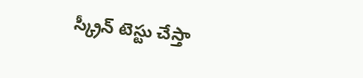స్క్రీన్ టెస్టు చేస్తా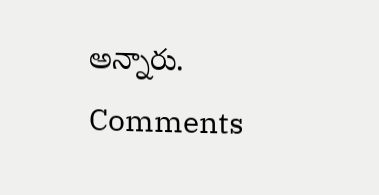అన్నారు.
Comments